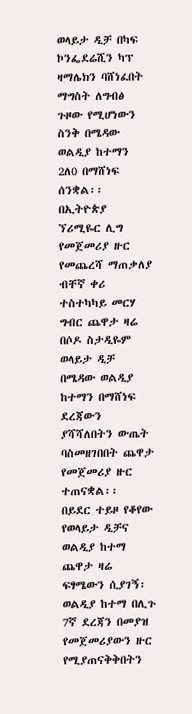ወላይታ ዲቻ በካፍ ኮንፌደሬሺን ካፕ ዛማሌክን ባሸነፈበት ማግስት ለግብፅ ጉዞው የሚሆነውን ስንቅ በሜዳው ወልዲያ ከተማን 2ለ0 በማሸነፍ ሰንቋል፡፡
በኢትዮጵያ ኘሪሚዬር ሊግ የመጀመሪያ ዙር የመጨረሻ ማጠቃለያ ብቸኛ ቀሪ ተስተካካይ መርሃ ግብር ጨዋታ ዛሬ በሶዶ ስታዲዬም ወላይታ ዲቻ በሜዳው ወልዲያ ከተማን በማሸነፍ ደረጃውን ያሻሻለበትን ውጤት ባስመዘገበበት ጨዋታ የመጀመሪያ ዙር ተጠናቋል፡፡
በይደር ተይዞ የቆየው የወላይታ ዲቻና ወልዲያ ከተማ ጨዋታ ዛሬ ፍፃሜውን ሲያገኝ፡ወልዲያ ከተማ በሊጉ 7ኛ ደረጃን በመያዝ የመጀመሪያውን ዙር የሚያጠናቅቅበትን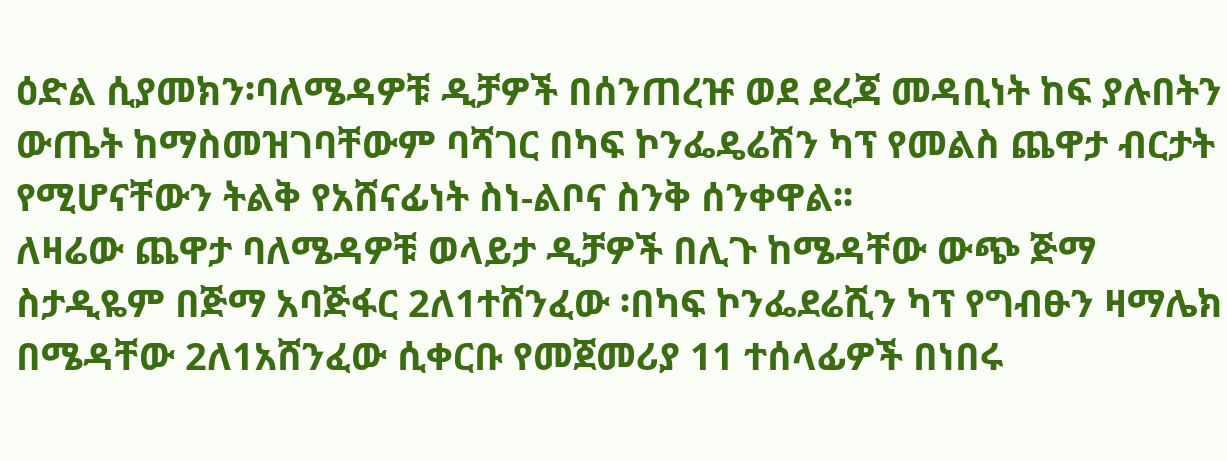ዕድል ሲያመክን፡ባለሜዳዎቹ ዲቻዎች በሰንጠረዡ ወደ ደረጃ መዳቢነት ከፍ ያሉበትን ውጤት ከማስመዝገባቸውም ባሻገር በካፍ ኮንፌዴሬሽን ካፕ የመልስ ጨዋታ ብርታት የሚሆናቸውን ትልቅ የአሸናፊነት ስነ-ልቦና ስንቅ ሰንቀዋል፡፡
ለዛሬው ጨዋታ ባለሜዳዎቹ ወላይታ ዲቻዎች በሊጉ ከሜዳቸው ውጭ ጅማ ስታዲዬም በጅማ አባጅፋር 2ለ1ተሸንፈው ፡በካፍ ኮንፌደሬሺን ካፕ የግብፁን ዛማሌክ በሜዳቸው 2ለ1አሸንፈው ሲቀርቡ የመጀመሪያ 11 ተሰላፊዎች በነበሩ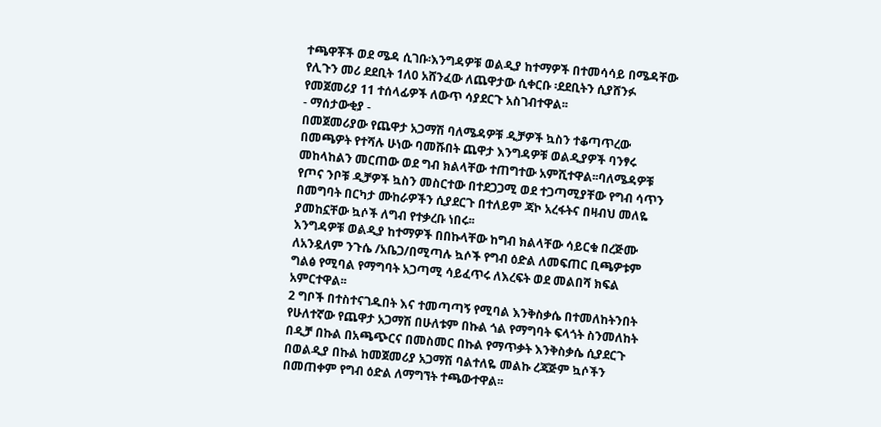ተጫዋቾች ወደ ሜዳ ሲገቡ፡እንግዳዎቹ ወልዲያ ከተማዎች በተመሳሳይ በሜዳቸው የሊጉን መሪ ደደቢት 1ለ0 አሸንፈው ለጨዋታው ሲቀርቡ ፡ደደቢትን ሲያሸንፉ የመጀመሪያ 11 ተሰላፊዎች ለውጥ ሳያደርጉ አስገብተዋል፡፡
- ማሰታውቂያ -
በመጀመሪያው የጨዋታ አጋማሽ ባለሜዳዎቹ ዲቻዎች ኳስን ተቆጣጥረው በመጫዎት የተሻሉ ሁነው ባመሹበት ጨዋታ እንግዳዎቹ ወልዲያዎች ባንፃሩ መከላከልን መርጠው ወደ ግብ ክልላቸው ተጠግተው አምሺተዋል፡፡ባለሜዳዎቹ የጦና ንቦቹ ዲቻዎች ኳስን መስርተው በተደጋጋሚ ወደ ተጋጣሚያቸው የግብ ሳጥን በመግባት በርካታ ሙከራዎችን ሲያደርጉ በተለይም ጃኮ አረፋትና በዛብህ መለዬ ያመከኗቸው ኳሶች ለግብ የተቃረቡ ነበሩ፡፡
እንግዳዎቹ ወልዲያ ከተማዎች በበኩላቸው ከግብ ክልላቸው ሳይርቁ በረጅሙ ለአንዷለም ንጉሴ /አቤጋ/በሚጣሉ ኳሶች የግብ ዕድል ለመፍጠር ቢጫዎቱም ግልፅ የሚባል የማግባት አጋጣሚ ሳይፈጥሩ ለእረፍት ወደ መልበሻ ክፍል አምርተዋል፡፡
2 ግቦች በተስተናገዱበት እና ተመጣጣኝ የሚባል እንቅስቃሴ በተመለከትንበት የሁለተኛው የጨዋታ አጋማሽ በሁለቱም በኩል ጎል የማግባት ፍላጎት ስንመለከት በዲቻ በኩል በአጫጭርና በመስመር በኩል የማጥቃት እንቅስቃሴ ሲያደርጉ በወልዲያ በኩል ከመጀመሪያ አጋማሽ ባልተለዬ መልኩ ረጃጅም ኳሶችን በመጠቀም የግብ ዕድል ለማግኘት ተጫውተዋል፡፡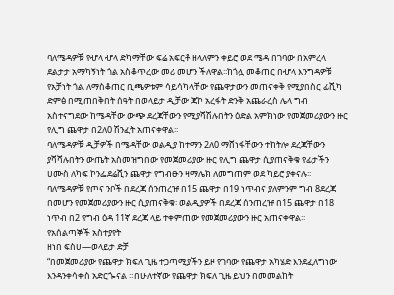ባለሜዳዎቹ የሇላ ሇላ ድካማቸው ፍሬ አፍርቶ ዘላለምን ቀይሮ ወደ ሜዳ በገባው በአምረላ ደልታታ አማካኝነት ጎል አስቆጥረው መሪ መሆን ችለዋል፡፡ከጎሏ መቆጠር በሇላ እንግዳዎቹ የአቻነት ጎል ለማስቆጠር ቢጫዎቱም ሳይሳካላቸው የጨዋታውን መጠናቀቅ የሚያበስር ፊሺካ ድምፅ በሚጠበቅበት ሰዓት በወላይታ ዲቻው ጃኮ አረፋት ድንቅ አጨራረስ ሌላ ግብ አስተናግደው ከሜዳቸው ውጭ ደረጃቸውን የሚያሻሽሉበትን ዕድል አምክነው የመጀመሪያውን ዙር የሊግ ጨዋታ በ2ለ0 ሽንፈት አጠናቀዋል፡፡
ባለሜዳዎቹ ዲቻዎች በሜዳቸው ወልዲያ ከተማን 2ለ0 ማሸነፋቸውን ተከትሎ ደረጃቸውን ያሻሻሉበትን ውጤት አስመዝግበው የመጀመሪያው ዙር የሊግ ጨዋታ ሲያጠናቅቁ የፊታችን ሀሙስ ለካፍ ኮንፌደሬሺን ጨዋታ የግብፁን ዛማሌክ ለመግጠም ወደ ካይሮ ያቀናሉ፡፡
ባለሜዳዎቹ የጦና ንቦች በደረጃ ሰንጠረዡ በ15 ጨዋታ በ19 ነጥብና ያለምንም ግብ 8ደረጃ በመሆን የመጀመሪያውን ዙር ሲያጠናቅቁ፡ ወልዲያዎች በደረጃ ሰንጠረዡ በ15 ጨዋታ በ18 ነጥብ በ2 የግብ ዕዳ 11ኛ ደረጃ ላይ ተቀምጠው የመጀመሪያውን ዙር አጠናቀዋል፡፡
የአሰልጣኞች አስተያየት
ዘነበ ፍስሀ—ወላይታ ድቻ
“በመጀመሪያው የጨዋታ ክፍለ ጊዜ ተጋጣሚያችን ይዞ የገባው የጨዋታ አካሄድ እንደፈለግነው እንዳንቀሳቀስ አድርጐናል ።በሁለተኛው የጨዋታ ክፍለ ጊዜ ይህን በመመልከት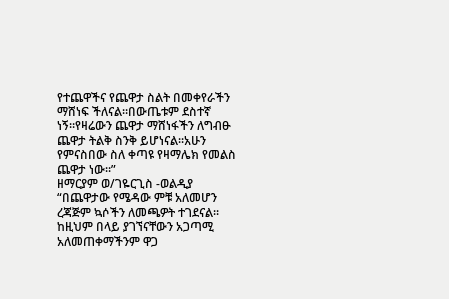የተጨዋችና የጨዋታ ስልት በመቀየራችን ማሸነፍ ችለናል።በውጤቱም ደስተኛ ነኝ።የዛሬውን ጨዋታ ማሸነፋችን ለግብፁ ጨዋታ ትልቅ ስንቅ ይሆነናል፡፡አሁን የምናስበው ስለ ቀጣዩ የዛማሌክ የመልስ ጨዋታ ነው፡፡”
ዘማርያም ወ/ገዬርጊስ -ወልዲያ
“በጨዋታው የሜዳው ምቹ አለመሆን ረጃጅም ኳሶችን ለመጫዎት ተገደናል፡፡ከዚህም በላይ ያገኘናቸውን አጋጣሚ አለመጠቀማችንም ዋጋ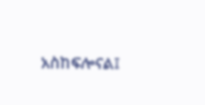አስከፍሎናል፤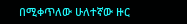በሚቀጥለው ሁለተኛው ዙር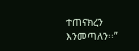ተጠናክረን እንመጣለን፡፡”